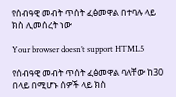የሰብዓዊ መብት ጥሰት ፈፅመዋል በተባሉ ላይ ክስ ሊመሰረት ነው

Your browser doesn’t support HTML5

የሰብዓዊ መብት ጥሰት ፈፅመዋል ባለቸው ከ30 በላይ በሚሆኑ ሰዎች ላይ ክስ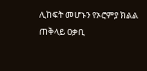ሊከፍት መሆኑን የኦሮምያ ክልል ጠቅላይ ዐቃቢ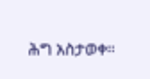ሕግ አስታወቀ።